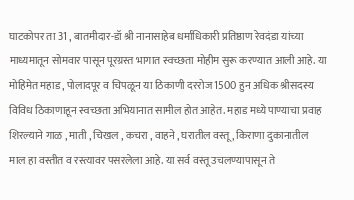घाटकोपर ता 31 , बातमीदार-डॉ श्री नानासाहेब धर्माधिकारी प्रतिष्ठाण रेवदंडा यांच्या माध्यमातून सोमवार पासून पूरग्रस्त भागात स्वच्छता मोहीम सुरू करण्यात आली आहे. या मोहिमेत महाड , पोलादपूर व चिपळून या ठिकाणी दररोज 1500 हुन अधिक श्रीसदस्य विविध ठिकाणाहून स्वच्छता अभियानात सामील होत आहेत. महाड मध्ये पाण्याचा प्रवाह शिरल्याने गाळ , माती , चिखल , कचरा , वाहने , घरातील वस्तू , किराणा दुकानातील माल हा वस्तीत व रस्त्यावर पसरलेला आहे. या सर्व वस्तू उचलण्यापासून ते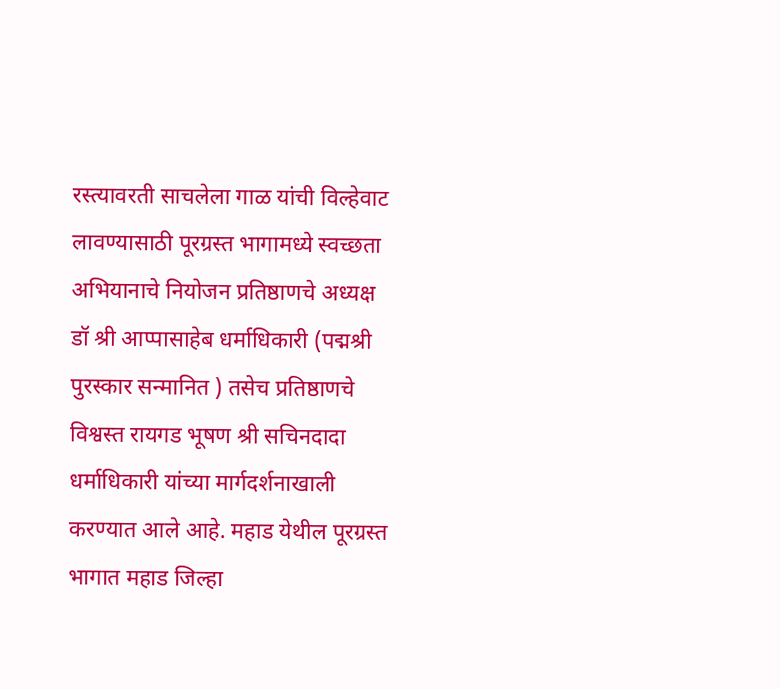रस्त्यावरती साचलेला गाळ यांची विल्हेवाट लावण्यासाठी पूरग्रस्त भागामध्ये स्वच्छता अभियानाचे नियोजन प्रतिष्ठाणचे अध्यक्ष डॉ श्री आप्पासाहेब धर्माधिकारी (पद्मश्री पुरस्कार सन्मानित ) तसेच प्रतिष्ठाणचे विश्वस्त रायगड भूषण श्री सचिनदादा धर्माधिकारी यांच्या मार्गदर्शनाखाली करण्यात आले आहे. महाड येथील पूरग्रस्त भागात महाड जिल्हा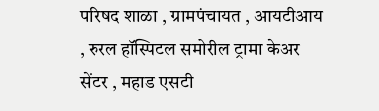परिषद शाळा , ग्रामपंचायत , आयटीआय , रुरल हॉस्पिटल समोरील ट्रामा केअर सेंटर , महाड एसटी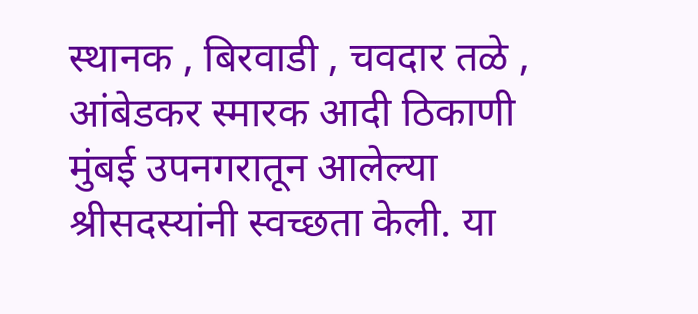स्थानक , बिरवाडी , चवदार तळे , आंबेडकर स्मारक आदी ठिकाणी मुंबई उपनगरातून आलेल्या श्रीसदस्यांनी स्वच्छता केली. या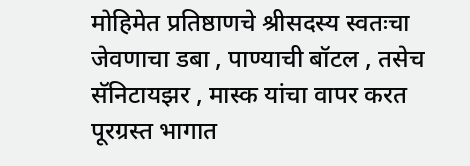मोहिमेत प्रतिष्ठाणचे श्रीसदस्य स्वतःचा जेवणाचा डबा , पाण्याची बॉटल , तसेच सॅनिटायझर , मास्क यांचा वापर करत पूरग्रस्त भागात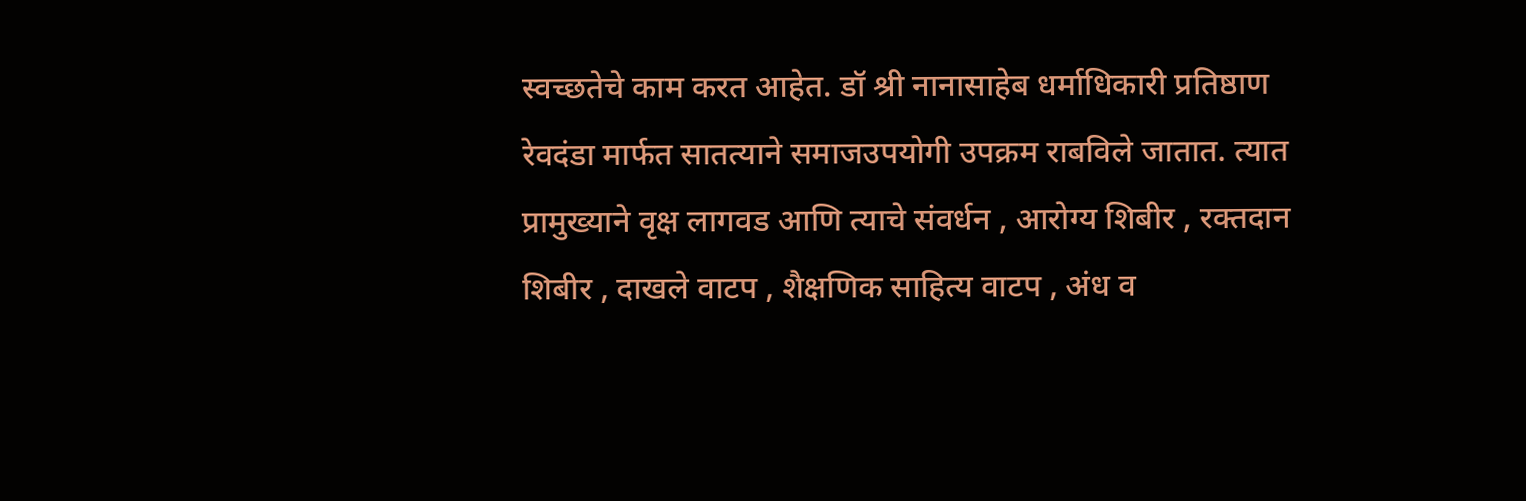स्वच्छतेचे काम करत आहेत. डॉ श्री नानासाहेब धर्माधिकारी प्रतिष्ठाण रेवदंडा मार्फत सातत्याने समाजउपयोगी उपक्रम राबविले जातात. त्यात प्रामुख्याने वृक्ष लागवड आणि त्याचे संवर्धन , आरोग्य शिबीर , रक्तदान शिबीर , दाखले वाटप , शैक्षणिक साहित्य वाटप , अंध व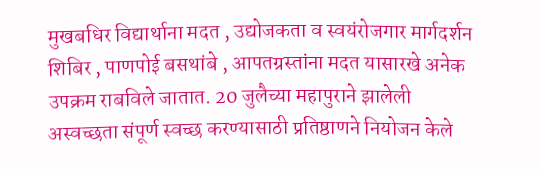मुखबधिर विद्यार्थाना मदत , उद्योजकता व स्वयंरोजगार मार्गदर्शन शिबिर , पाणपोई बसथांबे , आपतग्रस्तांना मदत यासारखे अनेक उपक्रम राबविले जातात. 20 जुलैच्या महापुराने झालेली अस्वच्छता संपूर्ण स्वच्छ करण्यासाठी प्रतिष्ठाणने नियोजन केले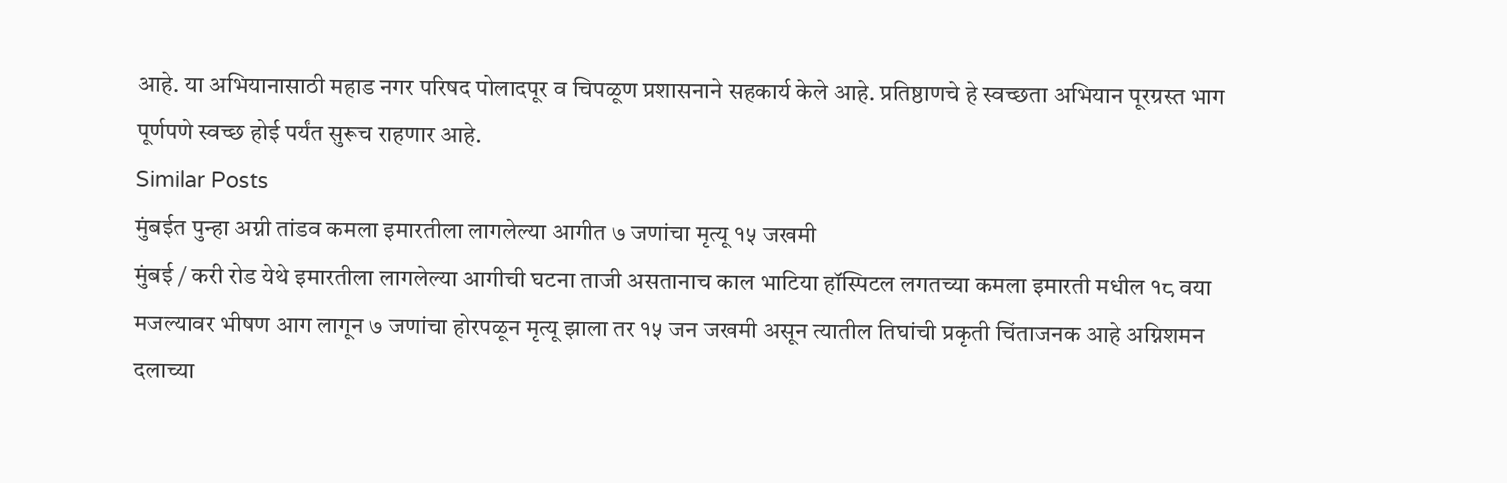आहे. या अभियानासाठी महाड नगर परिषद पोलादपूर व चिपळूण प्रशासनाने सहकार्य केले आहे. प्रतिष्ठाणचे हे स्वच्छता अभियान पूरग्रस्त भाग पूर्णपणे स्वच्छ होई पर्यंत सुरूच राहणार आहे.
Similar Posts
मुंबईत पुन्हा अग्नी तांडव कमला इमारतीला लागलेल्या आगीत ७ जणांचा मृत्यू १५ जखमी
मुंबई / करी रोड येथे इमारतीला लागलेल्या आगीची घटना ताजी असतानाच काल भाटिया हॉस्पिटल लगतच्या कमला इमारती मधील १८ वया मजल्यावर भीषण आग लागून ७ जणांचा होरपळून मृत्यू झाला तर १५ जन जखमी असून त्यातील तिघांची प्रकृती चिंताजनक आहे अग्निशमन दलाच्या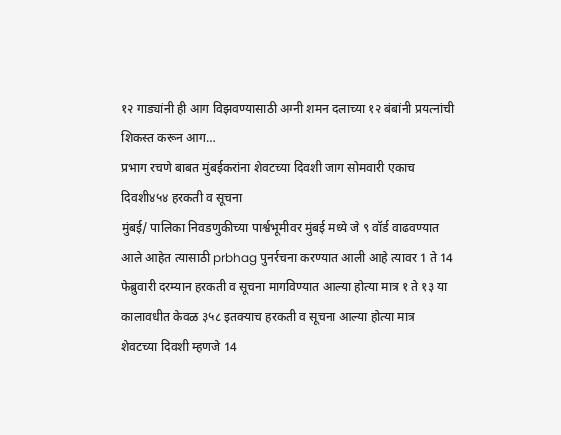१२ गाड्यांनी ही आग विझवण्यासाठी अग्नी शमन दलाच्या १२ बंबांनी प्रयत्नांची शिकस्त करून आग…
प्रभाग रचणे बाबत मुंबईकरांना शेवटच्या दिवशी जाग सोमवारी एकाच दिवशी४५४ हरकती व सूचना
मुंबई/ पालिका निवडणुकीच्या पार्श्वभूमीवर मुंबई मध्ये जे ९ वॉर्ड वाढवण्यात आले आहेत त्यासाठी prbhag पुनर्रचना करण्यात आली आहे त्यावर 1 ते 14 फेब्रुवारी दरम्यान हरकती व सूचना मागविण्यात आल्या होत्या मात्र १ ते १३ या कालावधीत केवळ ३५८ इतक्याच हरकती व सूचना आल्या होत्या मात्र शेवटच्या दिवशी म्हणजे 14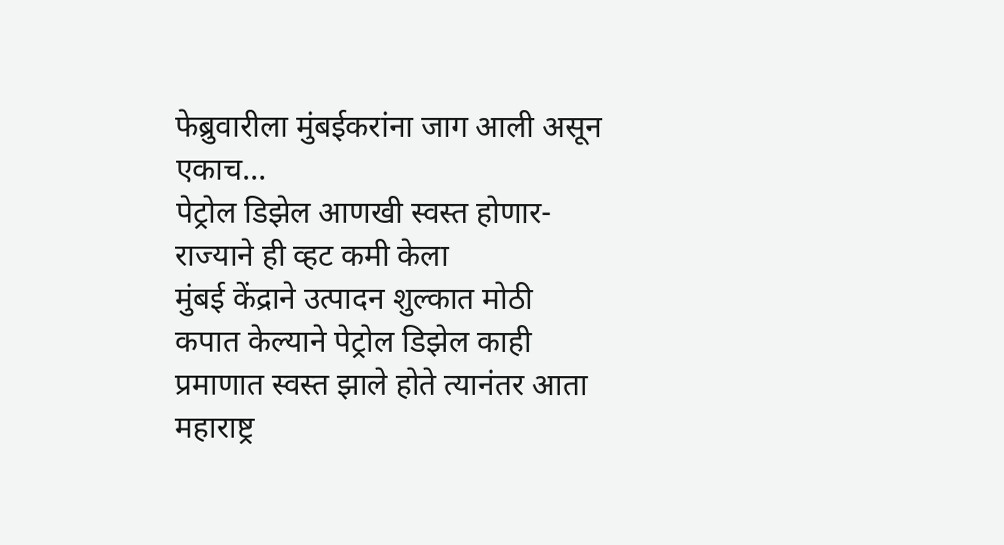फेब्रुवारीला मुंबईकरांना जाग आली असून एकाच…
पेट्रोल डिझेल आणखी स्वस्त होणार- राज्याने ही व्हट कमी केला
मुंबई केंद्राने उत्पादन शुल्कात मोठी कपात केल्याने पेट्रोल डिझेल काही प्रमाणात स्वस्त झाले होते त्यानंतर आता महाराष्ट्र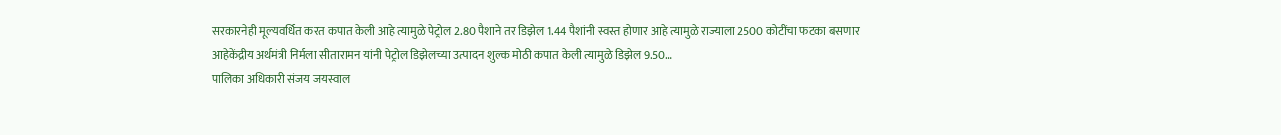सरकारनेही मूल्यवर्धित करत कपात केली आहे त्यामुळे पेट्रोल 2.80 पैशाने तर डिझेल 1.44 पैशांनी स्वस्त होणार आहे त्यामुळे राज्याला 2500 कोटींचा फटका बसणार आहेकेंद्रीय अर्थमंत्री निर्मला सीतारामन यांनी पेट्रोल डिझेलच्या उत्पादन शुल्क मोठी कपात केली त्यामुळे डिझेल 9.50…
पालिका अधिकारी संजय जयस्वाल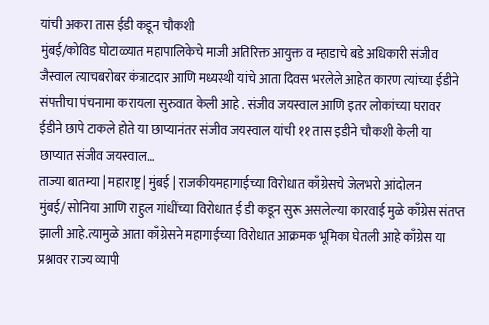यांची अकरा तास ईडी कडून चौकशी
मुंबई/कोविड घोटाळ्यात महापालिकेचे माजी अतिरिक्त आयुक्त व म्हाडाचे बडे अधिकारी संजीव जैस्वाल त्याचबरोबर कंत्राटदार आणि मध्यस्थी यांचे आता दिवस भरलेले आहेत कारण त्यांच्या ईडीने संपत्तीचा पंचनामा करायला सुरुवात केली आहे . संजीव जयस्वाल आणि इतर लोकांच्या घरावर ईडीने छापे टाकले होते या छाप्यानंतर संजीव जयस्वाल यांची ११ तास इडीने चौकशी केली या छाप्यात संजीव जयस्वाल…
ताज्या बातम्या | महाराष्ट्र | मुंबई | राजकीयमहागाईच्या विरोधात काँग्रेसचे जेलभरो आंदोलन
मुंबई/ सोनिया आणि राहुल गांधींच्या विरोधात ई डी कडून सुरू असलेल्या कारवाई मुळे काँग्रेस संतप्त झाली आहे.त्यामुळे आता काँग्रेसने महागाईच्या विरोधात आक्रमक भूमिका घेतली आहे काँग्रेस या प्रश्नावर राज्य व्यापी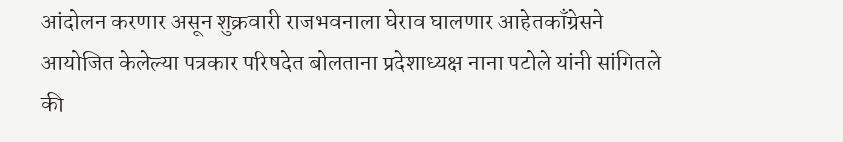आंदोलन करणार असून शुक्रवारी राजभवनाला घेराव घालणार आहेतकाँग्रेसने आयोजित केलेल्या पत्रकार परिषदेत बोलताना प्रदेशाध्यक्ष नाना पटोले यांनी सांगितले की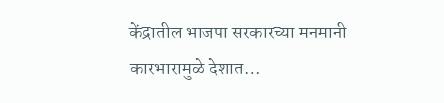केंद्रातील भाजपा सरकारच्या मनमानी कारभारामुळे देशात…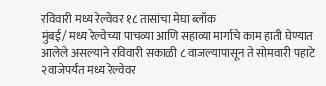रविवारी मध्य रेल्वेवर १८ तासांचा मेघा ब्लॉक
मुंबई/ मध्य रेल्वेच्या पाचव्या आणि सहाव्या मार्गाचे काम हाती घेण्यात आलेले असल्याने रविवारी सकाळी ८ वाजल्यापासून ते सोमवारी पहाटे २वाजेपर्यंत मध्य रेल्वेवर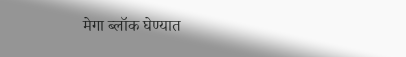मेगा ब्लॉक घेण्यात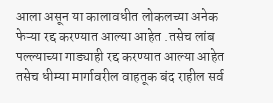आला असून या कालावधीत लोकलच्या अनेक फेऱ्या रद्द करण्यात आल्या आहेत .तसेच लांब पल्ल्याच्या गाड्याही रद्द करण्यात आल्या आहेत तसेच धीम्या मार्गावरील वाहतूक बंद राहील सर्व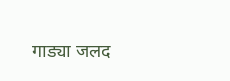गाड्या जलद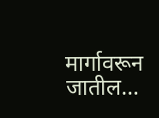मार्गावरून जातील…